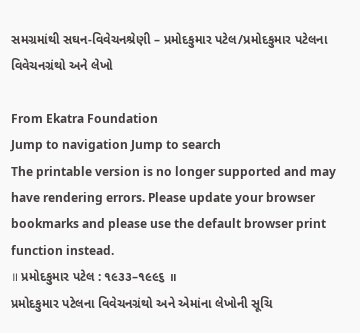સમગ્રમાંથી સઘન-વિવેચનશ્રેણી – પ્રમોદકુમાર પટેલ/પ્રમોદકુમાર પટેલના વિવેચનગ્રંથો અને લેખો

From Ekatra Foundation
Jump to navigation Jump to search
The printable version is no longer supported and may have rendering errors. Please update your browser bookmarks and please use the default browser print function instead.
॥ પ્રમોદકુમાર પટેલ : ૧૯૩૩–૧૯૯૬ ॥
પ્રમોદકુમાર પટેલના વિવેચનગ્રંથો અને એમાંના લેખોની સૂચિ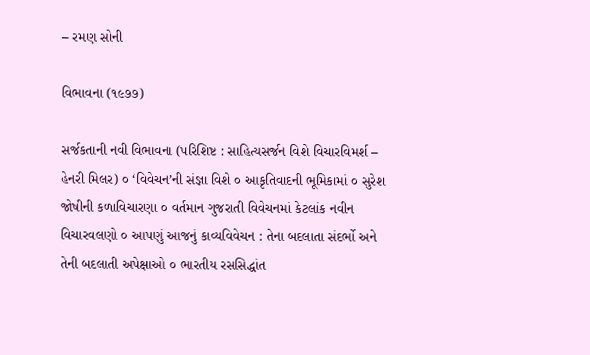– રમણ સોની

વિભાવના (૧૯૭૭)

સર્જકતાની નવી વિભાવના (પરિશિષ્ટ : સાહિત્યસર્જન વિશે વિચારવિમર્શ – હેનરી મિલર) ૦ ‘વિવેચન’ની સંજ્ઞા વિશે ૦ આકૃતિવાદની ભૂમિકામાં ૦ સુરેશ જોષીની કળાવિચારણા ૦ વર્તમાન ગુજરાતી વિવેચનમાં કેટલાંક નવીન વિચારવલણો ૦ આપણું આજનું કાવ્યવિવેચન : તેના બદલાતા સંદર્ભો અને તેની બદલાતી અપેક્ષાઓ ૦ ભારતીય રસસિદ્ધાંત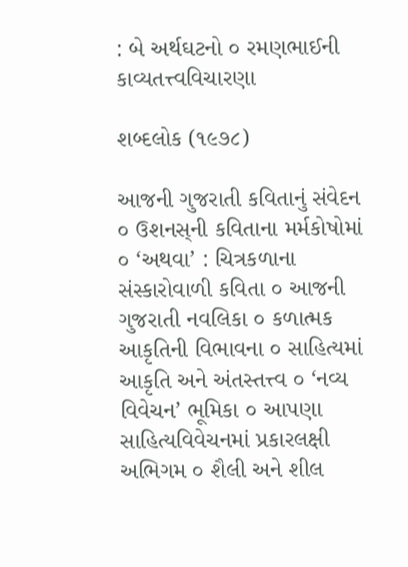: બે અર્થઘટનો ૦ રમણભાઈની કાવ્યતત્ત્વવિચારણા

શબ્દલોક (૧૯૭૮)

આજની ગુજરાતી કવિતાનું સંવેદન ૦ ઉશનસ્‌ની કવિતાના મર્મકોષોમાં ૦ ‘અથવા’ : ચિત્રકળાના સંસ્કારોવાળી કવિતા ૦ આજની ગુજરાતી નવલિકા ૦ કળાત્મક આકૃતિની વિભાવના ૦ સાહિત્યમાં આકૃતિ અને અંતસ્તત્ત્વ ૦ ‘નવ્ય વિવેચન’ ભૂમિકા ૦ આપણા સાહિત્યવિવેચનમાં પ્રકારલક્ષી અભિગમ ૦ શૈલી અને શીલ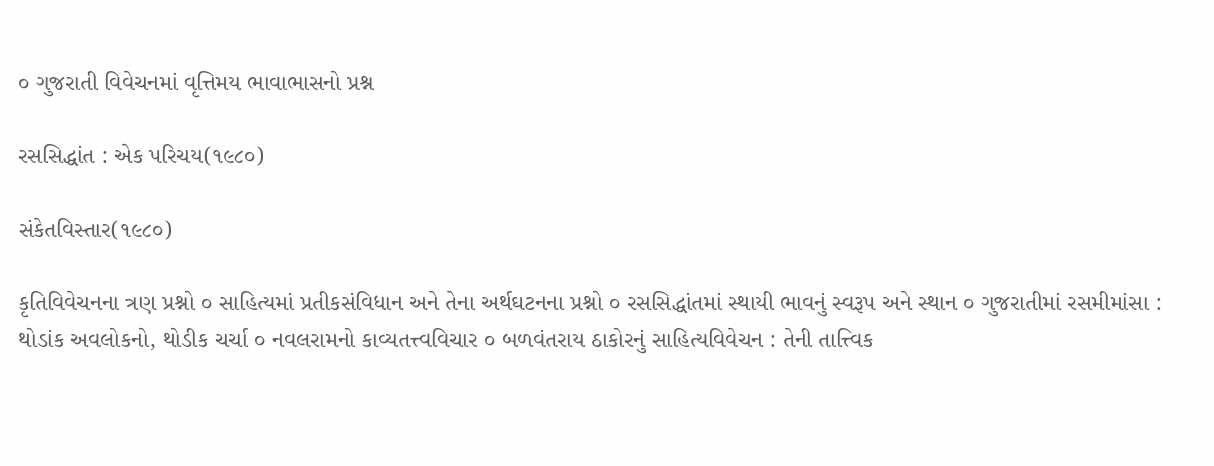૦ ગુજરાતી વિવેચનમાં વૃત્તિમય ભાવાભાસનો પ્રશ્ન

રસસિદ્ધાંત : એક પરિચય(૧૯૮૦)

સંકેતવિસ્તાર(૧૯૮૦)

કૃતિવિવેચનના ત્રણ પ્રશ્નો ૦ સાહિત્યમાં પ્રતીકસંવિધાન અને તેના અર્થઘટનના પ્રશ્નો ૦ રસસિદ્ધાંતમાં સ્થાયી ભાવનું સ્વરૂપ અને સ્થાન ૦ ગુજરાતીમાં રસમીમાંસા : થોડાંક અવલોકનો, થોડીક ચર્ચા ૦ નવલરામનો કાવ્યતત્ત્વવિચાર ૦ બળવંતરાય ઠાકોરનું સાહિત્યવિવેચન : તેની તાત્ત્વિક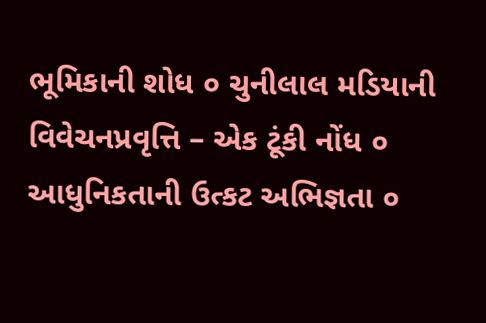ભૂમિકાની શોધ ૦ ચુનીલાલ મડિયાની વિવેચનપ્રવૃત્તિ – એક ટૂંકી નોંધ ૦ આધુનિકતાની ઉત્કટ અભિજ્ઞતા ૦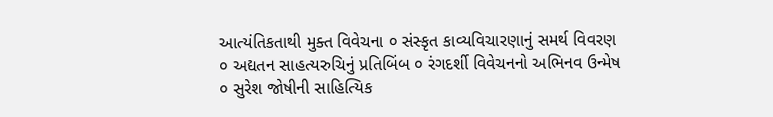આત્યંતિકતાથી મુક્ત વિવેચના ૦ સંસ્કૃત કાવ્યવિચારણાનું સમર્થ વિવરણ ૦ અદ્યતન સાહત્યરુચિનું પ્રતિબિંબ ૦ રંગદર્શી વિવેચનનો અભિનવ ઉન્મેષ ૦ સુરેશ જોષીની સાહિત્યિક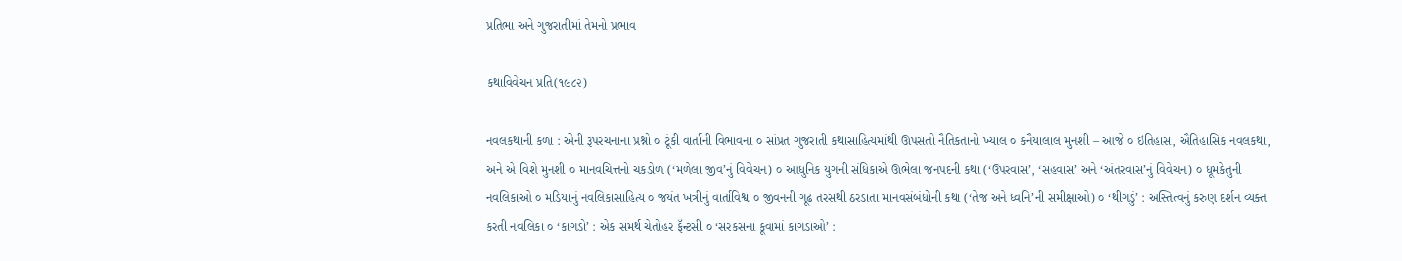પ્રતિભા અને ગુજરાતીમાં તેમનો પ્રભાવ

કથાવિવેચન પ્રતિ(૧૯૮૨)

નવલકથાની કળા : એની રૂપરચનાના પ્રશ્નો ૦ ટૂંકી વાર્તાની વિભાવના ૦ સાંપ્રત ગુજરાતી કથાસાહિત્યમાંથી ઊપસતો નૈતિકતાનો ખ્યાલ ૦ કનૈયાલાલ મુનશી – આજે ૦ ઇતિહાસ, ઐતિહાસિક નવલકથા, અને એ વિશે મુનશી ૦ માનવચિત્તનો ચકડોળ (‘મળેલા જીવ’નું વિવેચન) ૦ આધુનિક યુગની સંધિકાએ ઊભેલા જનપદની કથા (‘ઉપરવાસ’, ‘સહવાસ’ અને ‘અંતરવાસ’નું વિવેચન) ૦ ધૂમકેતુની નવલિકાઓ ૦ મડિયાનું નવલિકાસાહિત્ય ૦ જયંત ખત્રીનું વાર્તાવિશ્વ ૦ જીવનની ગૂઢ તરસથી ઠરડાતા માનવસંબંધોની કથા (‘તેજ અને ધ્વનિ’ની સમીક્ષાઓ) ૦ ‘થીગડું’ : અસ્તિત્વનું કરુણ દર્શન વ્યક્ત કરતી નવલિકા ૦ ‘કાગડો’ : એક સમર્થ ચેતોહર ફૅન્ટસી ૦ ‘સરકસના કૂવામાં કાગડાઓ’ :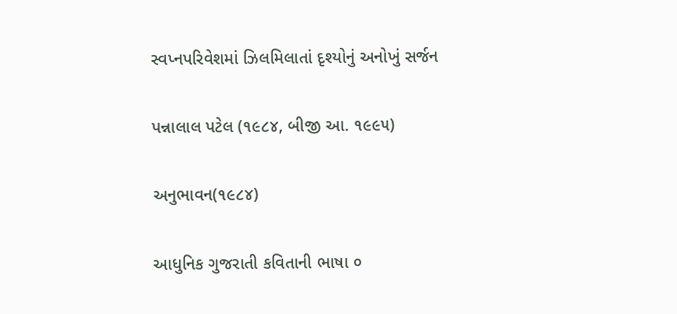સ્વપ્નપરિવેશમાં ઝિલમિલાતાં દૃશ્યોનું અનોખું સર્જન

પન્નાલાલ પટેલ (૧૯૮૪, બીજી આ. ૧૯૯૫)

અનુભાવન(૧૯૮૪)

આધુનિક ગુજરાતી કવિતાની ભાષા ૦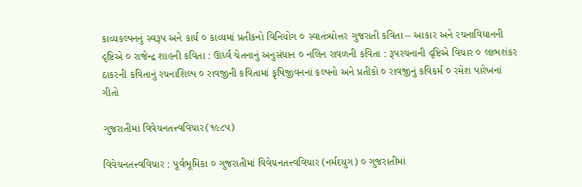કાવ્યકલ્પનનું સ્વરૂપ અને કાર્ય ૦ કાવ્યમાં પ્રતીકનો વિનિયોગ ૦ સ્વાતંત્ર્યોત્તર ગુજરાતી કવિતા – આકાર અને રચનાવિધાનની દૃષ્ટિએ ૦ રાજેન્દ્ર શાહની કવિતા : ઊર્ધ્વ ચેતનાનું અનુસંધાન ૦ નલિન રાવળની કવિતા : રૂપરચનાની દૃષ્ટિએ વિચાર ૦ લાભશંકર ઠાકરની કવિતાનું રચનાશિલ્પ ૦ રાવજીની કવિતામાં કૃષિજીવનનાં કલ્પનો અને પ્રતીકો ૦ રાવજીનું કવિકર્મ ૦ રમેશ પારેખનાં ગીતો

ગુજરાતીમાં વિવેચનતત્ત્વવિચાર(૧૯૮૫)

વિવેચનતત્ત્વવિચાર : પૂર્વભૂમિકા ૦ ગુજરાતીમાં વિવેચનતત્ત્વવિચાર (નર્મદયુગ) ૦ ગુજરાતીમાં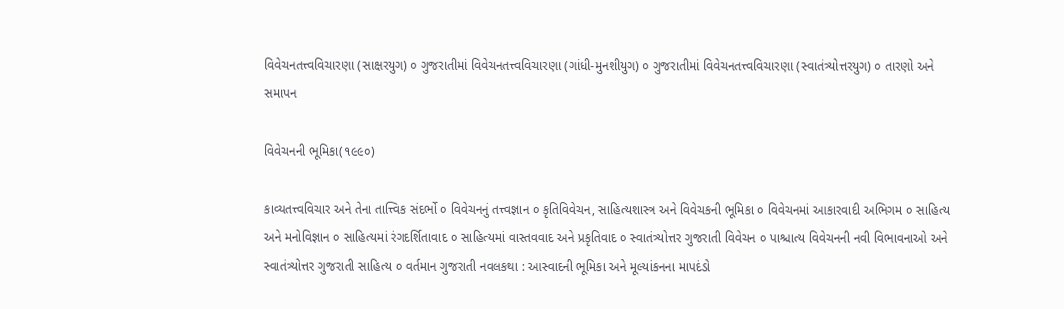વિવેચનતત્ત્વવિચારણા (સાક્ષરયુગ) ૦ ગુજરાતીમાં વિવેચનતત્ત્વવિચારણા (ગાંધી-મુનશીયુગ) ૦ ગુજરાતીમાં વિવેચનતત્ત્વવિચારણા (સ્વાતંત્ર્યોત્તરયુગ) ૦ તારણો અને સમાપન

વિવેચનની ભૂમિકા(૧૯૯૦)

કાવ્યતત્ત્વવિચાર અને તેના તાત્ત્વિક સંદર્ભો ૦ વિવેચનનું તત્ત્વજ્ઞાન ૦ કૃતિવિવેચન, સાહિત્યશાસ્ત્ર અને વિવેચકની ભૂમિકા ૦ વિવેચનમાં આકારવાદી અભિગમ ૦ સાહિત્ય અને મનોવિજ્ઞાન ૦ સાહિત્યમાં રંગદર્શિતાવાદ ૦ સાહિત્યમાં વાસ્તવવાદ અને પ્રકૃતિવાદ ૦ સ્વાતંત્ર્યોત્તર ગુજરાતી વિવેચન ૦ પાશ્ચાત્ય વિવેચનની નવી વિભાવનાઓ અને સ્વાતંત્ર્યોત્તર ગુજરાતી સાહિત્ય ૦ વર્તમાન ગુજરાતી નવલકથા : આસ્વાદની ભૂમિકા અને મૂલ્યાંકનના માપદંડો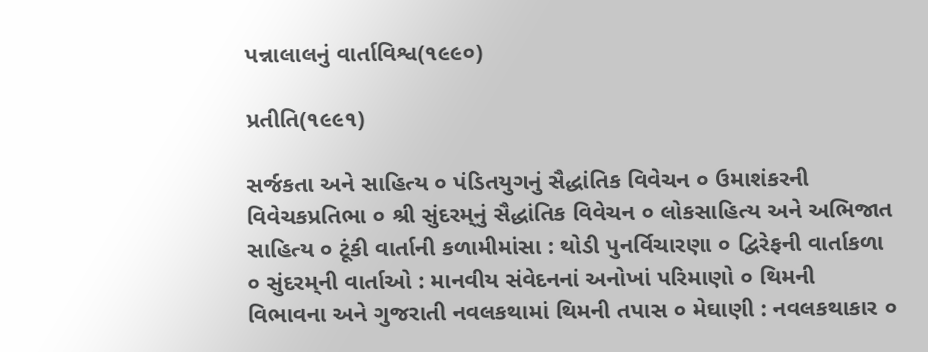પન્નાલાલનું વાર્તાવિશ્વ(૧૯૯૦)

પ્રતીતિ(૧૯૯૧)

સર્જકતા અને સાહિત્ય ૦ પંડિતયુગનું સૈદ્ધાંતિક વિવેચન ૦ ઉમાશંકરની વિવેચકપ્રતિભા ૦ શ્રી સુંદરમ્‌નું સૈદ્ધાંતિક વિવેચન ૦ લોકસાહિત્ય અને અભિજાત સાહિત્ય ૦ ટૂંકી વાર્તાની કળામીમાંસા : થોડી પુનર્વિચારણા ૦ દ્વિરેફની વાર્તાકળા ૦ સુંદરમ્‌ની વાર્તાઓ : માનવીય સંવેદનનાં અનોખાં પરિમાણો ૦ થિમની વિભાવના અને ગુજરાતી નવલકથામાં થિમની તપાસ ૦ મેઘાણી : નવલકથાકાર ૦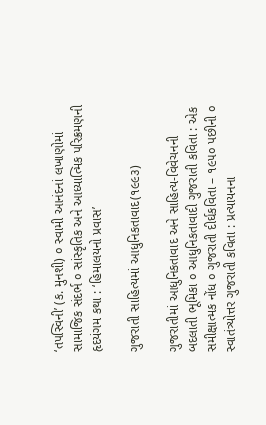‘તપસ્વિની’ (ક. મુનશી) ૦ સ્વામી આનંદનાં લખાણોમાં સામાજિક સંદર્ભ ૦ સાંસ્કૃતિક અને આધ્યાત્મિક પરિક્રમણની હૃદયંગમ કથા : ‘હિમાલયનો પ્રવાસ’

ગુજરાતી સાહિત્યમાં આધુનિકતાવાદ(૧૯૯૩)

ગુજરાતીમાં આધુનિકતાવાદ અને સાહિત્ય-વિવેચનની બદલાતી ભૂમિકા ૦ આધુનિકતાવાદી ગુજરાતી કવિતા : એક સમીક્ષાત્મક નોંધ ૦ ગુજરાતી દીર્ઘકવિતા – ૧૯૫૦ પછીની ૦ સ્વાતંત્ર્યોત્તર ગુજરાતી કવિતા : પ્રત્યાયનના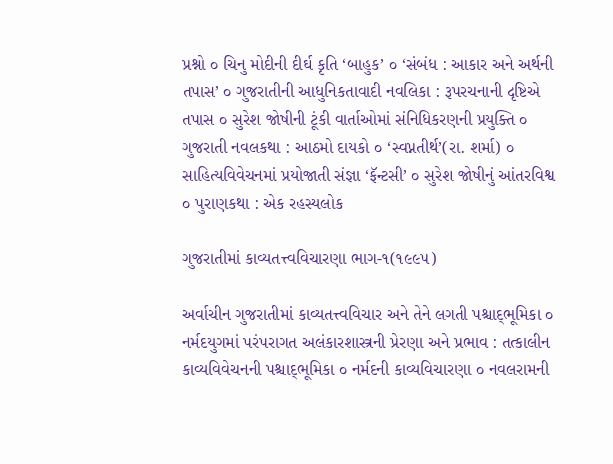પ્રશ્નો ૦ ચિનુ મોદીની દીર્ઘ કૃતિ ‘બાહુક’ ૦ ‘સંબંધ : આકાર અને અર્થની તપાસ’ ૦ ગુજરાતીની આધુનિકતાવાદી નવલિકા : રૂપરચનાની દૃષ્ટિએ તપાસ ૦ સુરેશ જોષીની ટૂંકી વાર્તાઓમાં સંનિધિકરણની પ્રયુક્તિ ૦ ગુજરાતી નવલકથા : આઠમો દાયકો ૦ ‘સ્વપ્નતીર્થ’(રા. શર્મા) ૦ સાહિત્યવિવેચનમાં પ્રયોજાતી સંજ્ઞા ‘ફૅન્ટસી’ ૦ સુરેશ જોષીનું આંતરવિશ્વ ૦ પુરાણકથા : એક રહસ્યલોક

ગુજરાતીમાં કાવ્યતત્ત્વવિચારણા ભાગ-૧(૧૯૯૫)

અર્વાચીન ગુજરાતીમાં કાવ્યતત્ત્વવિચાર અને તેને લગતી પશ્ચાદ્‌ભૂમિકા ૦ નર્મદયુગમાં પરંપરાગત અલંકારશાસ્ત્રની પ્રેરણા અને પ્રભાવ : તત્કાલીન કાવ્યવિવેચનની પશ્ચાદ્‌ભૂમિકા ૦ નર્મદની કાવ્યવિચારણા ૦ નવલરામની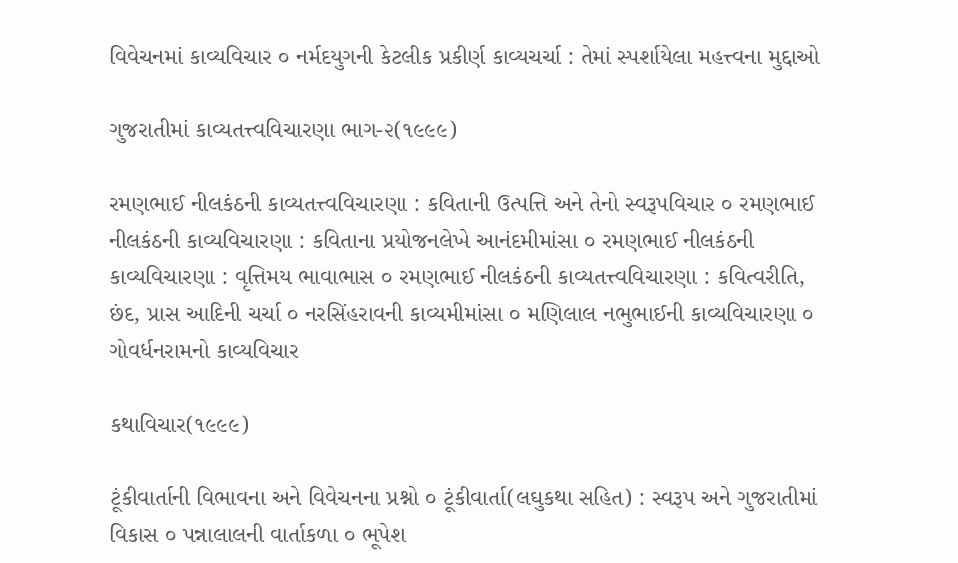વિવેચનમાં કાવ્યવિચાર ૦ નર્મદયુગની કેટલીક પ્રકીર્ણ કાવ્યચર્ચા : તેમાં સ્પર્શાયેલા મહત્ત્વના મુદ્દાઓ

ગુજરાતીમાં કાવ્યતત્ત્વવિચારણા ભાગ-૨(૧૯૯૯)

રમણભાઈ નીલકંઠની કાવ્યતત્ત્વવિચારણા : કવિતાની ઉત્પત્તિ અને તેનો સ્વરૂપવિચાર ૦ રમણભાઈ નીલકંઠની કાવ્યવિચારણા : કવિતાના પ્રયોજનલેખે આનંદમીમાંસા ૦ રમણભાઈ નીલકંઠની કાવ્યવિચારણા : વૃત્તિમય ભાવાભાસ ૦ રમણભાઈ નીલકંઠની કાવ્યતત્ત્વવિચારણા : કવિત્વરીતિ, છંદ, પ્રાસ આદિની ચર્ચા ૦ નરસિંહરાવની કાવ્યમીમાંસા ૦ મણિલાલ નભુભાઈની કાવ્યવિચારણા ૦ ગોવર્ધનરામનો કાવ્યવિચાર

કથાવિચાર(૧૯૯૯)

ટૂંકીવાર્તાની વિભાવના અને વિવેચનના પ્રશ્નો ૦ ટૂંકીવાર્તા(લઘુકથા સહિત) : સ્વરૂપ અને ગુજરાતીમાં વિકાસ ૦ પન્નાલાલની વાર્તાકળા ૦ ભૂપેશ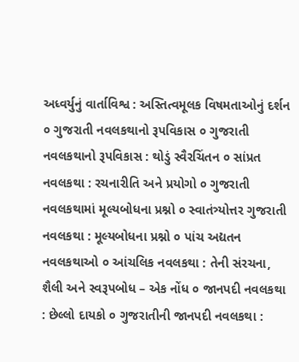અધ્વર્યુનું વાર્તાવિશ્વ : અસ્તિત્વમૂલક વિષમતાઓનું દર્શન ૦ ગુજરાતી નવલકથાનો રૂપવિકાસ ૦ ગુજરાતી નવલકથાનો રૂપવિકાસ : થોડું સ્વૈરચિંતન ૦ સાંપ્રત નવલકથા : રચનારીતિ અને પ્રયોગો ૦ ગુજરાતી નવલકથામાં મૂલ્યબોધના પ્રશ્નો ૦ સ્વાતંત્ર્યોત્તર ગુજરાતી નવલકથા : મૂલ્યબોધના પ્રશ્નો ૦ પાંચ અદ્યતન નવલકથાઓ ૦ આંચલિક નવલકથા : તેની સંરચના, શૈલી અને સ્વરૂપબોધ – એક નોંધ ૦ જાનપદી નવલકથા : છેલ્લો દાયકો ૦ ગુજરાતીની જાનપદી નવલકથા :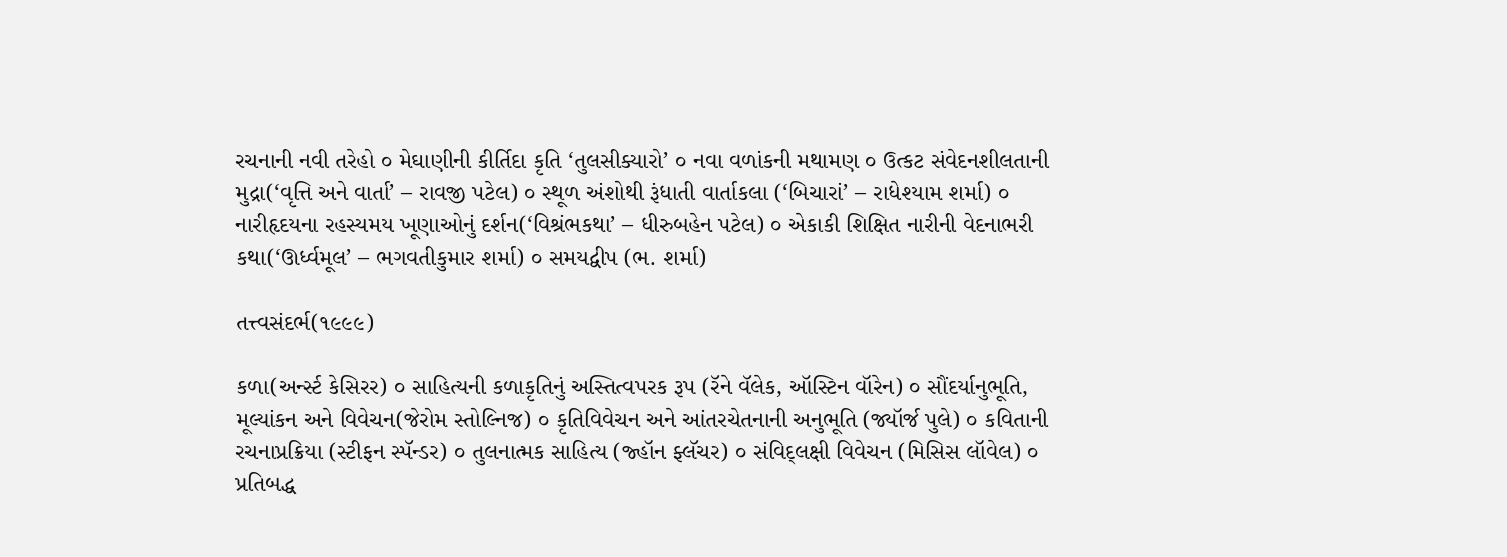રચનાની નવી તરેહો ૦ મેઘાણીની કીર્તિદા કૃતિ ‘તુલસીક્યારો’ ૦ નવા વળાંકની મથામણ ૦ ઉત્કટ સંવેદનશીલતાની મુદ્રા(‘વૃત્તિ અને વાર્તા’ – રાવજી પટેલ) ૦ સ્થૂળ અંશોથી રૂંધાતી વાર્તાકલા (‘બિચારાં’ – રાધેશ્યામ શર્મા) ૦ નારીહૃદયના રહસ્યમય ખૂણાઓનું દર્શન(‘વિશ્રંભકથા’ – ધીરુબહેન પટેલ) ૦ એકાકી શિક્ષિત નારીની વેદનાભરી કથા(‘ઊર્ધ્વમૂલ’ – ભગવતીકુમાર શર્મા) ૦ સમયદ્વીપ (ભ. શર્મા)

તત્ત્વસંદર્ભ(૧૯૯૯)

કળા(અર્ન્સ્ટ કેસિરર) ૦ સાહિત્યની કળાકૃતિનું અસ્તિત્વપરક રૂપ (રૅને વૅલેક, ઑસ્ટિન વૉરેન) ૦ સૌંદર્યાનુભૂતિ, મૂલ્યાંકન અને વિવેચન(જેરોમ સ્તોલ્નિજ) ૦ કૃતિવિવેચન અને આંતરચેતનાની અનુભૂતિ (જ્યૉર્જ પુલે) ૦ કવિતાની રચનાપ્રક્રિયા (સ્ટીફન સ્પૅન્ડર) ૦ તુલનાત્મક સાહિત્ય (જ્હૉન ફ્લૅચર) ૦ સંવિદ્‌લક્ષી વિવેચન (મિસિસ લૉવેલ) ૦ પ્રતિબદ્ધ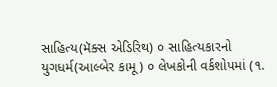સાહિત્ય(મૅક્સ એડિરિથ) ૦ સાહિત્યકારનો યુગધર્મ(આલ્બેર કામૂ) ૦ લેખકોની વર્કશોપમાં (૧.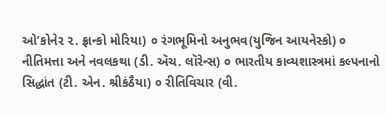ઓ’કોનેર ૨. ફ્રાન્કો મોરિયા) ૦ રંગભૂમિનો અનુભવ(યુજિન આયનેસ્કો) ૦ નીતિમત્તા અને નવલકથા (ડી. ઍચ. લૉરેન્સ) ૦ ભારતીય કાવ્યશાસ્ત્રમાં કલ્પનાનો સિદ્ધાંત (ટી. એન. શ્રીકંઠૈયા) ૦ રીતિવિચાર (વી.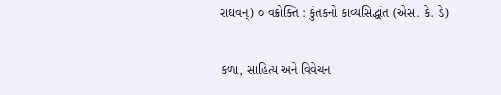રાઘવન્‌) ૦ વક્રોક્તિ : કુંતકનો કાવ્યસિદ્ધાંત (એસ. કે. ડે)

કળા, સાહિત્ય અને વિવેચન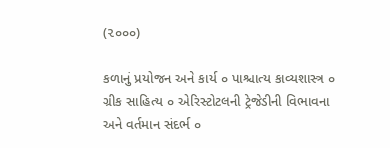(૨૦૦૦)

કળાનું પ્રયોજન અને કાર્ય ૦ પાશ્ચાત્ય કાવ્યશાસ્ત્ર ૦ ગ્રીક સાહિત્ય ૦ એરિસ્ટોટલની ટ્રેજેડીની વિભાવના અને વર્તમાન સંદર્ભ ૦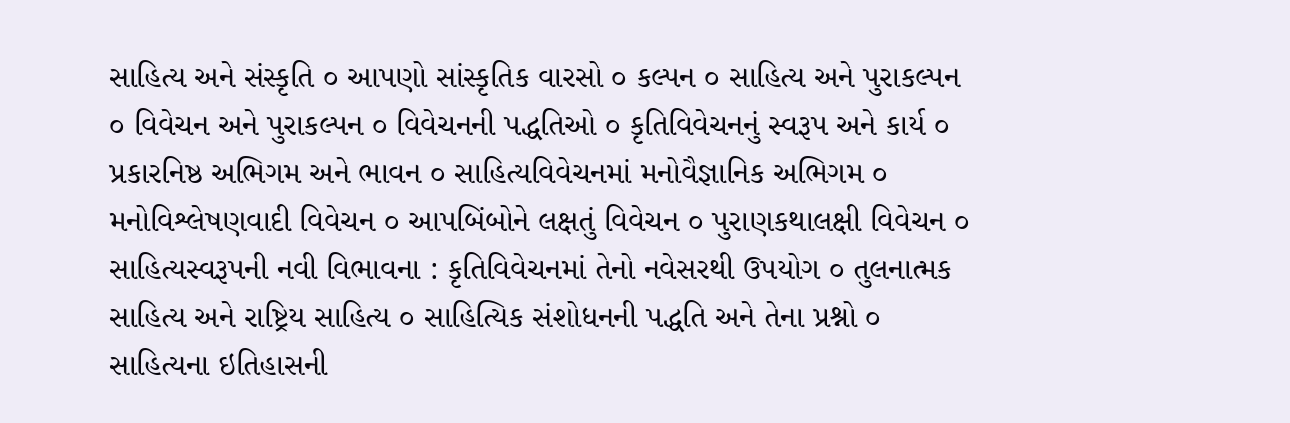સાહિત્ય અને સંસ્કૃતિ ૦ આપણો સાંસ્કૃતિક વારસો ૦ કલ્પન ૦ સાહિત્ય અને પુરાકલ્પન ૦ વિવેચન અને પુરાકલ્પન ૦ વિવેચનની પદ્ધતિઓ ૦ કૃતિવિવેચનનું સ્વરૂપ અને કાર્ય ૦ પ્રકારનિષ્ઠ અભિગમ અને ભાવન ૦ સાહિત્યવિવેચનમાં મનોવૈજ્ઞાનિક અભિગમ ૦ મનોવિશ્લેષણવાદી વિવેચન ૦ આપબિંબોને લક્ષતું વિવેચન ૦ પુરાણકથાલક્ષી વિવેચન ૦ સાહિત્યસ્વરૂપની નવી વિભાવના : કૃતિવિવેચનમાં તેનો નવેસરથી ઉપયોગ ૦ તુલનાત્મક સાહિત્ય અને રાષ્ટ્રિય સાહિત્ય ૦ સાહિત્યિક સંશોધનની પદ્ધતિ અને તેના પ્રશ્નો ૦ સાહિત્યના ઇતિહાસની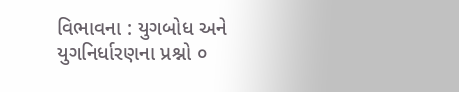વિભાવના : યુગબોધ અને યુગનિર્ધારણના પ્રશ્નો ૦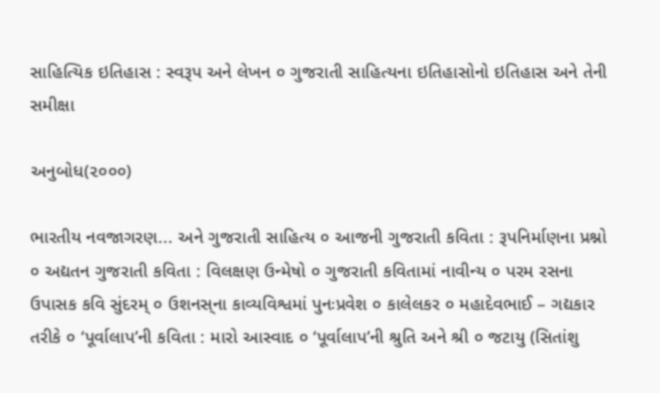સાહિત્યિક ઇતિહાસ : સ્વરૂપ અને લેખન ૦ ગુજરાતી સાહિત્યના ઇતિહાસોનો ઇતિહાસ અને તેની સમીક્ષા

અનુબોધ(૨૦૦૦)

ભારતીય નવજાગરણ... અને ગુજરાતી સાહિત્ય ૦ આજની ગુજરાતી કવિતા : રૂપનિર્માણના પ્રશ્નો ૦ અદ્યતન ગુજરાતી કવિતા : વિલક્ષણ ઉન્મેષો ૦ ગુજરાતી કવિતામાં નાવીન્ય ૦ પરમ રસના ઉપાસક કવિ સુંદરમ્‌ ૦ ઉશનસ્‌ના કાવ્યવિશ્વમાં પુનઃપ્રવેશ ૦ કાલેલકર ૦ મહાદેવભાઈ – ગદ્યકાર તરીકે ૦ ‘પૂર્વાલાપ’ની કવિતા : મારો આસ્વાદ ૦ ‘પૂર્વાલાપ’ની શ્રુતિ અને શ્રી ૦ જટાયુ (સિતાંશુ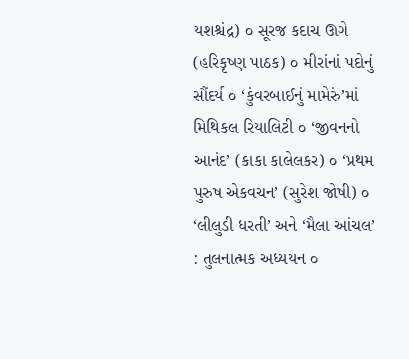યશશ્ચંદ્ર) ૦ સૂરજ કદાચ ઊગે (હરિકૃષ્ણ પાઠક) ૦ મીરાંનાં પદોનું સૌંદર્ય ૦ ‘કુંવરબાઈનું મામેરું’માં મિથિકલ રિયાલિટી ૦ ‘જીવનનો આનંદ’ (કાકા કાલેલકર) ૦ ‘પ્રથમ પુરુષ એકવચન’ (સુરેશ જોષી) ૦ ‘લીલુડી ધરતી’ અને ‘મૈલા આંચલ’ : તુલનાત્મક અધ્યયન ૦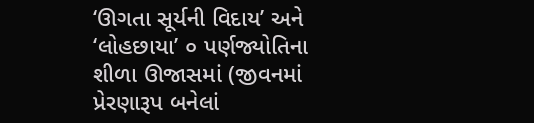‘ઊગતા સૂર્યની વિદાય’ અને ‘લોહછાયા’ ૦ પર્ણજ્યોતિના શીળા ઊજાસમાં (જીવનમાં પ્રેરણારૂપ બનેલાં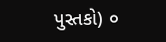પુસ્તકો) ૦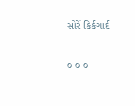સોરેં કિર્કગાર્દ

૦ ૦ ૦